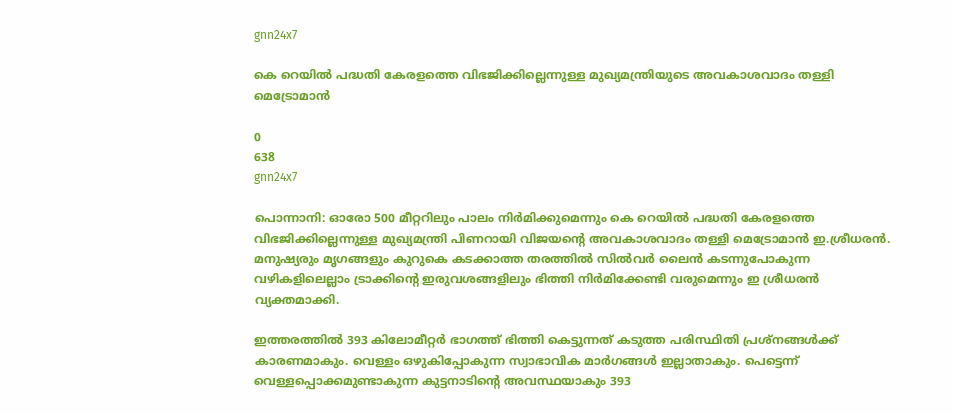gnn24x7

കെ റെയില്‍ പദ്ധതി കേരളത്തെ വിഭജിക്കില്ലെന്നുള്ള മുഖ്യമന്ത്രിയുടെ അവകാശവാദം തള്ളി മെട്രോമാന്‍

0
638
gnn24x7

പൊന്നാനി: ഓരോ 500 മീറ്ററിലും പാലം നിര്‍മിക്കുമെന്നും കെ റെയില്‍ പദ്ധതി കേരളത്തെ വിഭജിക്കില്ലെന്നുള്ള മുഖ്യമന്ത്രി പിണറായി വിജയന്റെ അവകാശവാദം തള്ളി മെട്രോമാന്‍ ഇ.ശ്രീധരന്‍. മനുഷ്യരും മൃഗങ്ങളും കുറുകെ കടക്കാത്ത തരത്തില്‍ സില്‍വര്‍ ലൈന്‍ കടന്നുപോകുന്ന വഴികളിലെല്ലാം ട്രാക്കിന്റെ ഇരുവശങ്ങളിലും ഭിത്തി നിര്‍മിക്കേണ്ടി വരുമെന്നും ഇ ശ്രീധരന്‍ വ്യക്തമാക്കി.

ഇത്തരത്തില്‍ 393 കിലോമീറ്റര്‍ ഭാഗത്ത് ഭിത്തി കെട്ടുന്നത് കടുത്ത പരിസ്ഥിതി പ്രശ്‌നങ്ങള്‍ക്ക് കാരണമാകും. വെള്ളം ഒഴുകിപ്പോകുന്ന സ്വാഭാവിക മാര്‍ഗങ്ങള്‍ ഇല്ലാതാകും. പെട്ടെന്ന് വെള്ളപ്പൊക്കമുണ്ടാകുന്ന കുട്ടനാടിന്റെ അവസ്ഥയാകും 393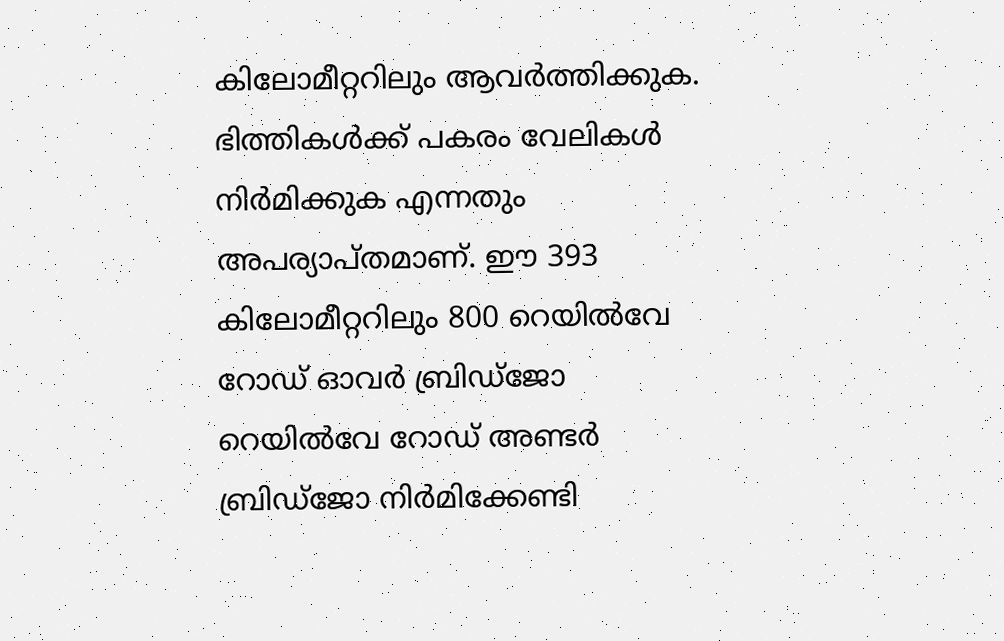കിലോമീറ്ററിലും ആവര്‍ത്തിക്കുക. ഭിത്തികള്‍ക്ക് പകരം വേലികള്‍ നിര്‍മിക്കുക എന്നതും അപര്യാപ്തമാണ്. ഈ 393 കിലോമീറ്ററിലും 800 റെയില്‍വേ റോഡ് ഓവര്‍ ബ്രിഡ്‌ജോ റെയില്‍വേ റോഡ് അണ്ടര്‍ ബ്രിഡ്‌ജോ നിര്‍മിക്കേണ്ടി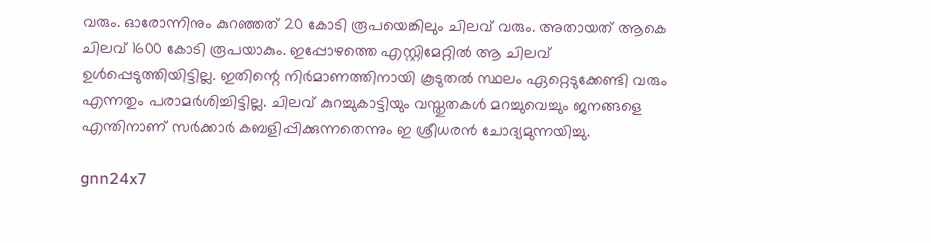വരും. ഓരോന്നിനും കുറഞ്ഞത് 20 കോടി രൂപയെങ്കിലും ചിലവ് വരും. അതായത് ആകെ ചിലവ് 1600 കോടി രൂപയാകും. ഇപ്പോഴത്തെ എസ്റ്റിമേറ്റില്‍ ആ ചിലവ് ഉള്‍പ്പെടുത്തിയിട്ടില്ല. ഇതിന്റെ നിര്‍മാണത്തിനായി കൂടുതല്‍ സ്ഥലം ഏറ്റെടുക്കേണ്ടി വരും എന്നതും പരാമര്‍ശിച്ചിട്ടില്ല. ചിലവ് കുറച്ചുകാട്ടിയും വസ്തുതകള്‍ മറച്ചുവെച്ചും ജനങ്ങളെ എന്തിനാണ് സര്‍ക്കാര്‍ കബളിപ്പിക്കുന്നതെന്നും ഇ ശ്രീധരന്‍ ചോദ്യമുന്നയിച്ചു.

gnn24x7